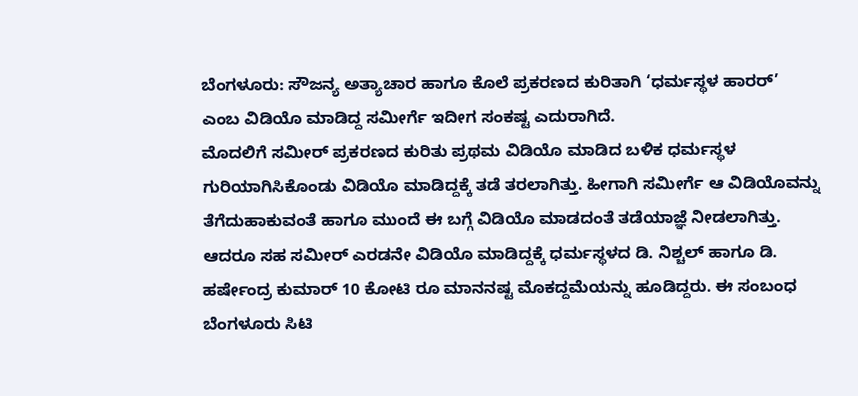ಬೆಂಗಳೂರು: ಸೌಜನ್ಯ ಅತ್ಯಾಚಾರ ಹಾಗೂ ಕೊಲೆ ಪ್ರಕರಣದ ಕುರಿತಾಗಿ ‘ಧರ್ಮಸ್ಥಳ ಹಾರರ್’ ಎಂಬ ವಿಡಿಯೊ ಮಾಡಿದ್ದ ಸಮೀರ್ಗೆ ಇದೀಗ ಸಂಕಷ್ಟ ಎದುರಾಗಿದೆ.
ಮೊದಲಿಗೆ ಸಮೀರ್ ಪ್ರಕರಣದ ಕುರಿತು ಪ್ರಥಮ ವಿಡಿಯೊ ಮಾಡಿದ ಬಳಿಕ ಧರ್ಮಸ್ಥಳ ಗುರಿಯಾಗಿಸಿಕೊಂಡು ವಿಡಿಯೊ ಮಾಡಿದ್ದಕ್ಕೆ ತಡೆ ತರಲಾಗಿತ್ತು. ಹೀಗಾಗಿ ಸಮೀರ್ಗೆ ಆ ವಿಡಿಯೊವನ್ನು ತೆಗೆದುಹಾಕುವಂತೆ ಹಾಗೂ ಮುಂದೆ ಈ ಬಗ್ಗೆ ವಿಡಿಯೊ ಮಾಡದಂತೆ ತಡೆಯಾಜ್ಞೆ ನೀಡಲಾಗಿತ್ತು.
ಆದರೂ ಸಹ ಸಮೀರ್ ಎರಡನೇ ವಿಡಿಯೊ ಮಾಡಿದ್ದಕ್ಕೆ ಧರ್ಮಸ್ಥಳದ ಡಿ. ನಿಶ್ಚಲ್ ಹಾಗೂ ಡಿ. ಹರ್ಷೇಂದ್ರ ಕುಮಾರ್ 10 ಕೋಟಿ ರೂ ಮಾನನಷ್ಟ ಮೊಕದ್ದಮೆಯನ್ನು ಹೂಡಿದ್ದರು. ಈ ಸಂಬಂಧ ಬೆಂಗಳೂರು ಸಿಟಿ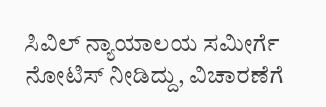ಸಿವಿಲ್ ನ್ಯಾಯಾಲಯ ಸಮೀರ್ಗೆ ನೋಟಿಸ್ ನೀಡಿದ್ದು, ವಿಚಾರಣೆಗೆ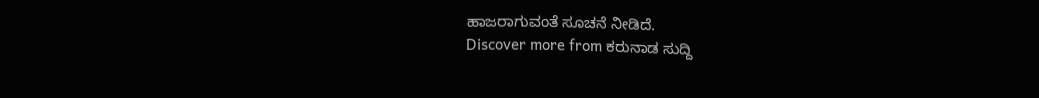ಹಾಜರಾಗುವಂತೆ ಸೂಚನೆ ನೀಡಿದೆ.
Discover more from ಕರುನಾಡ ಸುದ್ದಿ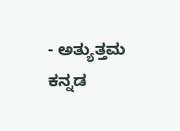- ಅತ್ಯುತ್ತಮ ಕನ್ನಡ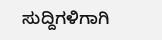ಸುದ್ದಿಗಳಿಗಾಗಿ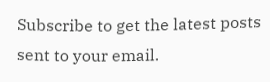Subscribe to get the latest posts sent to your email.